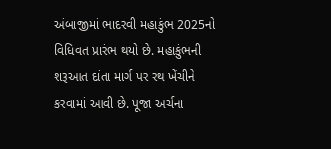અંબાજીમાં ભાદરવી મહાકુંભ 2025નો વિધિવત પ્રારંભ થયો છે. મહાકુંભની શરૂઆત દાંતા માર્ગ પર રથ ખેંચીને કરવામાં આવી છે. પૂજા અર્ચના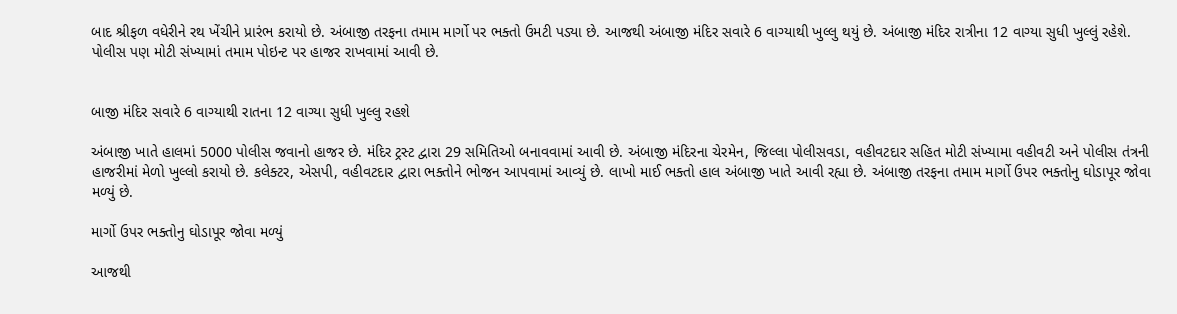બાદ શ્રીફળ વધેરીને રથ ખેંચીને પ્રારંભ કરાયો છે. અંબાજી તરફના તમામ માર્ગો પર ભક્તો ઉમટી પડ્યા છે. આજથી અંબાજી મંદિર સવારે 6 વાગ્યાથી ખુલ્લુ થયું છે. અંબાજી મંદિર રાત્રીના 12 વાગ્યા સુધી ખુલ્લું રહેશે. પોલીસ પણ મોટી સંખ્યામાં તમામ પોઇન્ટ પર હાજર રાખવામાં આવી છે.


બાજી મંદિર સવારે 6 વાગ્યાથી રાતના 12 વાગ્યા સુધી ખુલ્લુ રહશે

અંબાજી ખાતે હાલમાં 5000 પોલીસ જવાનો હાજર છે. મંદિર ટ્રસ્ટ દ્વારા 29 સમિતિઓ બનાવવામાં આવી છે. અંબાજી મંદિરના ચેરમેન, જિલ્લા પોલીસવડા, વહીવટદાર સહિત મોટી સંખ્યામા વહીવટી અને પોલીસ તંત્રની હાજરીમાં મેળો ખુલ્લો કરાયો છે. કલેક્ટર, એસપી, વહીવટદાર દ્વારા ભક્તોને ભોજન આપવામાં આવ્યું છે. લાખો માઈ ભક્તો હાલ અંબાજી ખાતે આવી રહ્યા છે. અંબાજી તરફના તમામ માર્ગો ઉપર ભક્તોનુ ઘોડાપૂર જોવા મળ્યું છે.

માર્ગો ઉપર ભક્તોનુ ઘોડાપૂર જોવા મળ્યું

આજથી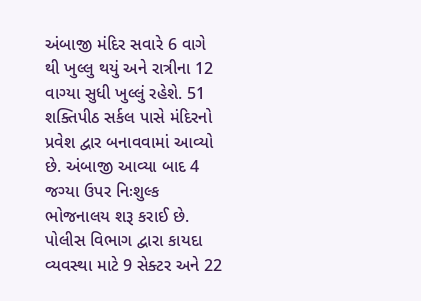અંબાજી મંદિર સવારે 6 વાગે થી ખુલ્લુ થયું અને રાત્રીના 12 વાગ્યા સુધી ખુલ્લું રહેશે. 51 શક્તિપીઠ સર્કલ પાસે મંદિરનો પ્રવેશ દ્વાર બનાવવામાં આવ્યો છે. અંબાજી આવ્યા બાદ 4 જગ્યા ઉપર નિઃશુલ્ક ભોજનાલય શરૂ કરાઈ છે. પોલીસ વિભાગ દ્વારા કાયદા વ્યવસ્થા માટે 9 સેક્ટર અને 22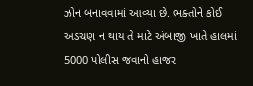ઝોન બનાવવામાં આવ્યા છે. ભક્તોને કોઈ અડચણ ન થાય તે માટે અંબાજી ખાતે હાલમાં 5000 પોલીસ જવાનો હાજર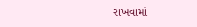રાખવામાં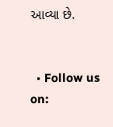આવ્યા છે.


  • Follow us on: